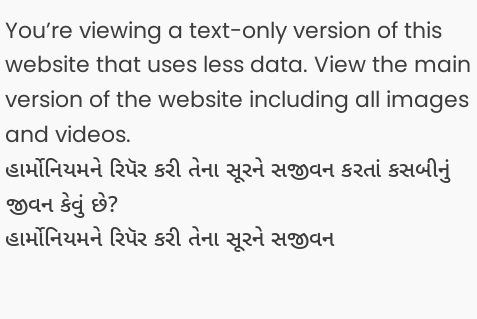You’re viewing a text-only version of this website that uses less data. View the main version of the website including all images and videos.
હાર્મોનિયમને રિપૅર કરી તેના સૂરને સજીવન કરતાં કસબીનું જીવન કેવું છે?
હાર્મોનિયમને રિપૅર કરી તેના સૂરને સજીવન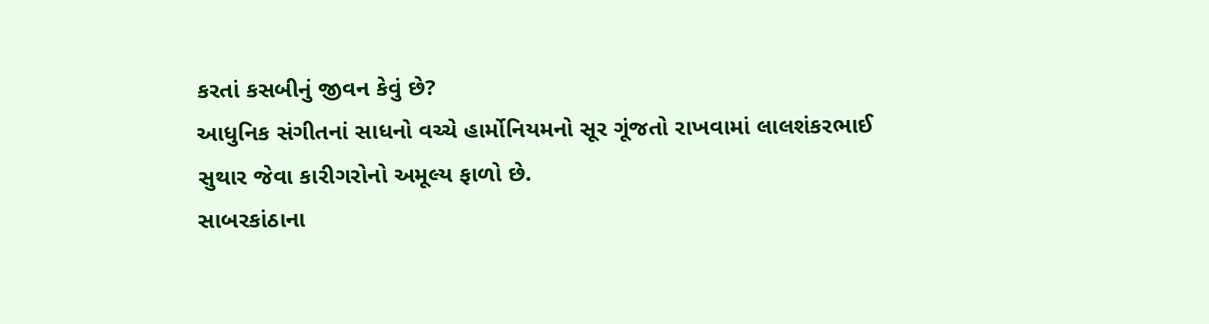કરતાં કસબીનું જીવન કેવું છે?
આધુનિક સંગીતનાં સાધનો વચ્ચે હાર્મોનિયમનો સૂર ગૂંજતો રાખવામાં લાલશંકરભાઈ સુથાર જેવા કારીગરોનો અમૂલ્ય ફાળો છે.
સાબરકાંઠાના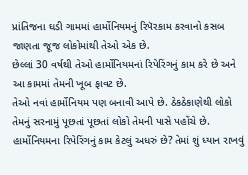પ્રાંતિજના ઘડી ગામમાં હાર્મોનિયમનું રિપૅરકામ કરવાનો કસબ જાણતા જૂજ લોકોમાંથી તેઓ એક છે.
છેલ્લાં 30 વર્ષથી તેઓ હાર્મોનિયમનાં રિપેરિંગનું કામ કરે છે અને આ કામમાં તેમની ખૂબ ફાવટ છે.
તેઓ નવાં હાર્મોનિયમ પણ બનાવી આપે છે. ઠેકઠેકાણેથી લોકો તેમનું સરનામું પૂછતાં પૂછતાં લોકો તેમની પાસે પહોંચે છે.
હાર્મોનિયમના રિપેરિંગનું કામ કેટલું અધરું છે? તેમાં શું ધ્યાન રાખવું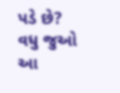પડે છે?
વધુ જુઓ આ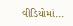વીડિયોમાં...